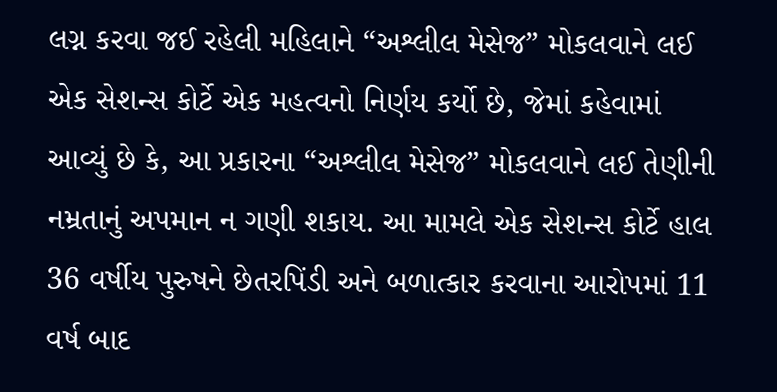લગ્ન કરવા જઈ રહેલી મહિલાને “અશ્લીલ મેસેજ” મોકલવાને લઈ એક સેશન્સ કોર્ટે એક મહત્વનો નિર્ણય કર્યો છે, જેમાં કહેવામાં આવ્યું છે કે, આ પ્રકારના “અશ્લીલ મેસેજ” મોકલવાને લઈ તેણીની નમ્રતાનું અપમાન ન ગણી શકાય. આ મામલે એક સેશન્સ કોર્ટે હાલ 36 વર્ષીય પુરુષને છેતરપિંડી અને બળાત્કાર કરવાના આરોપમાં 11 વર્ષ બાદ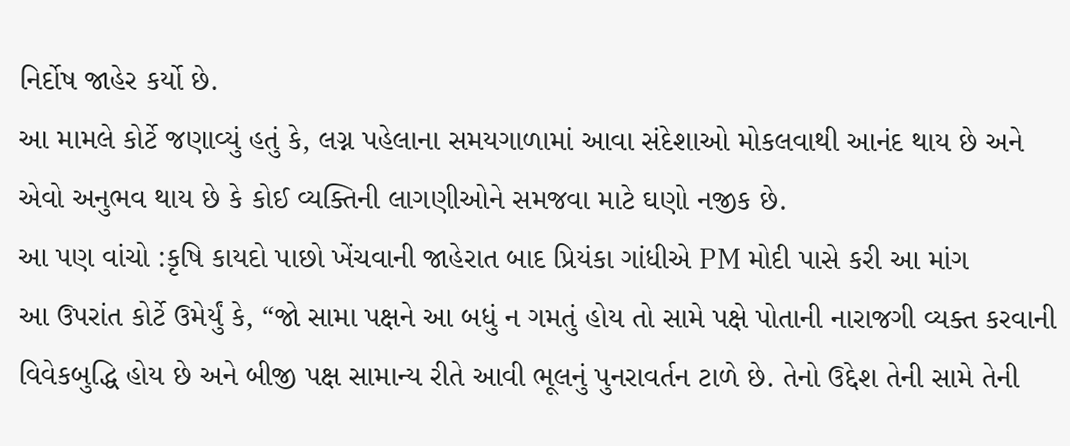નિર્દોષ જાહેર કર્યો છે.
આ મામલે કોર્ટે જણાવ્યું હતું કે, લગ્ન પહેલાના સમયગાળામાં આવા સંદેશાઓ મોકલવાથી આનંદ થાય છે અને એવો અનુભવ થાય છે કે કોઈ વ્યક્તિની લાગણીઓને સમજવા માટે ઘણો નજીક છે.
આ પણ વાંચો :કૃષિ કાયદો પાછો ખેંચવાની જાહેરાત બાદ પ્રિયંકા ગાંધીએ PM મોદી પાસે કરી આ માંગ
આ ઉપરાંત કોર્ટે ઉમેર્યું કે, “જો સામા પક્ષને આ બધું ન ગમતું હોય તો સામે પક્ષે પોતાની નારાજગી વ્યક્ત કરવાની વિવેકબુદ્ધિ હોય છે અને બીજી પક્ષ સામાન્ય રીતે આવી ભૂલનું પુનરાવર્તન ટાળે છે. તેનો ઉદ્દેશ તેની સામે તેની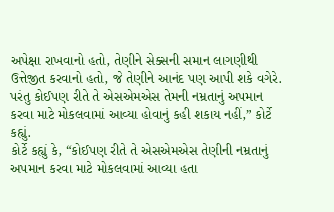અપેક્ષા રાખવાનો હતો, તેણીને સેક્સની સમાન લાગણીથી ઉત્તેજીત કરવાનો હતો, જે તેણીને આનંદ પણ આપી શકે વગેરે. પરંતુ કોઈપણ રીતે તે એસએમએસ તેમની નમ્રતાનું અપમાન કરવા માટે મોકલવામાં આવ્યા હોવાનું કહી શકાય નહીં,” કોર્ટે કહ્યું.
કોર્ટે કહ્યું કે, “કોઈપણ રીતે તે એસએમએસ તેણીની નમ્રતાનું અપમાન કરવા માટે મોકલવામાં આવ્યા હતા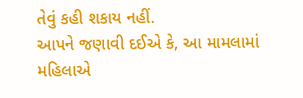તેવું કહી શકાય નહીં.
આપને જણાવી દઈએ કે, આ મામલામાં મહિલાએ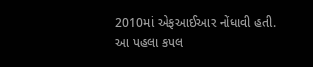2010માં એફઆઈઆર નોંધાવી હતી. આ પહલા કપલ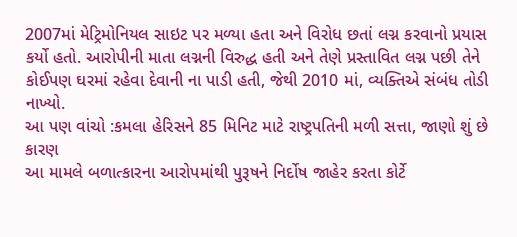2007માં મેટ્રિમોનિયલ સાઇટ પર મળ્યા હતા અને વિરોધ છતાં લગ્ન કરવાનો પ્રયાસ કર્યો હતો. આરોપીની માતા લગ્નની વિરુદ્ધ હતી અને તેણે પ્રસ્તાવિત લગ્ન પછી તેને કોઈપણ ઘરમાં રહેવા દેવાની ના પાડી હતી, જેથી 2010 માં, વ્યક્તિએ સંબંધ તોડી નાખ્યો.
આ પણ વાંચો :કમલા હેરિસને 85 મિનિટ માટે રાષ્ટ્રપતિની મળી સત્તા, જાણો શું છે કારણ
આ મામલે બળાત્કારના આરોપમાંથી પુરૂષને નિર્દોષ જાહેર કરતા કોર્ટે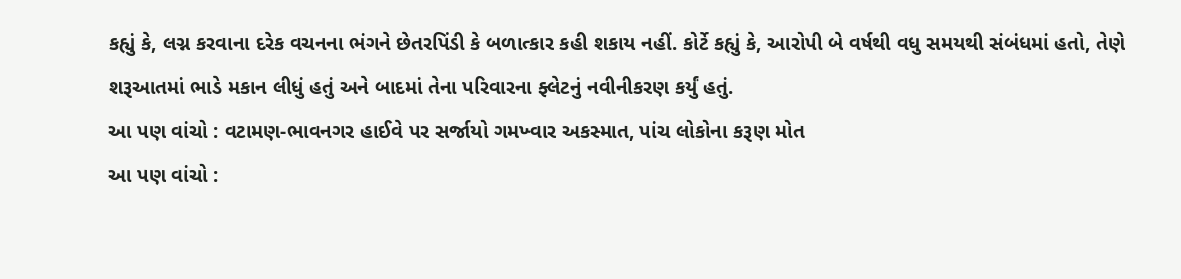કહ્યું કે, લગ્ન કરવાના દરેક વચનના ભંગને છેતરપિંડી કે બળાત્કાર કહી શકાય નહીં. કોર્ટે કહ્યું કે, આરોપી બે વર્ષથી વધુ સમયથી સંબંધમાં હતો, તેણે શરૂઆતમાં ભાડે મકાન લીધું હતું અને બાદમાં તેના પરિવારના ફ્લેટનું નવીનીકરણ કર્યું હતું.
આ પણ વાંચો : વટામણ-ભાવનગર હાઈવે પર સર્જાયો ગમખ્વાર અકસ્માત, પાંચ લોકોના કરૂણ મોત
આ પણ વાંચો :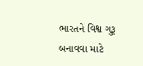ભારતને વિશ્વ ગુરૂ બનાવવા માટે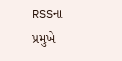RSSના પ્રમુખે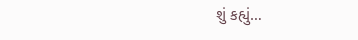શું કહ્યું…